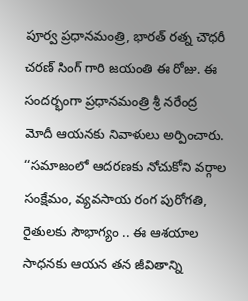పూర్వ ప్రధానమంత్రి, భారత్ రత్న చౌధరీ చరణ్ సింగ్ గారి జయంతి ఈ రోజు. ఈ సందర్భంగా ప్రధానమంత్రి శ్రీ నరేంద్ర మోదీ ఆయనకు నివాళులు అర్పించారు. ‘‘సమాజంలో ఆదరణకు నోచుకోని వర్గాల సంక్షేమం, వ్యవసాయ రంగ పురోగతి, రైతులకు సౌభాగ్యం .. ఈ ఆశయాల సాధనకు ఆయన తన జీవితాన్ని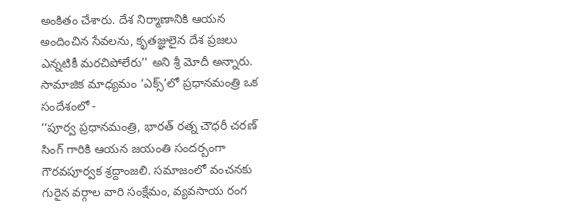అంకితం చేశారు. దేశ నిర్మాణానికి ఆయన అందించిన సేవలను, కృతజ్ఞులైన దేశ ప్రజలు ఎన్నటికీ మరచిపోలేరు’’ అని శ్రీ మోదీ అన్నారు.
సామాజిక మాధ్యమం ‘ఎక్స్’లో ప్రధానమంత్రి ఒక సందేశంలో -
‘‘పూర్వ ప్రధానమంత్రి, భారత్ రత్న చౌధరీ చరణ్ సింగ్ గారికి ఆయన జయంతి సందర్బంగా గౌరవపూర్వక శ్రద్దాంజలి. సమాజంలో వంచనకు గురైన వర్గాల వారి సంక్షేమం, వ్యవసాయ రంగ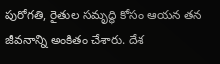పురోగతి, రైతుల సమృద్ధి కోసం ఆయన తన జీవనాన్ని అంకితం చేశారు. దేశ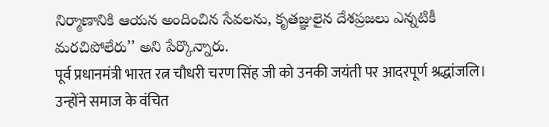నిర్మాణానికి ఆయన అందించిన సేవలను, కృతజ్ఞులైన దేశప్రజలు ఎన్నటికీ మరచిపోలేరు’’ అని పేర్కొన్నారు.
पूर्व प्रधानमंत्री भारत रत्न चौधरी चरण सिंह जी को उनकी जयंती पर आदरपूर्ण श्रद्धांजलि। उन्होंने समाज के वंचित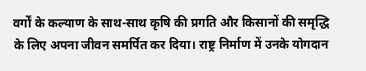वर्गों के कल्याण के साथ-साथ कृषि की प्रगति और किसानों की समृद्धि के लिए अपना जीवन समर्पित कर दिया। राष्ट्र निर्माण में उनके योगदान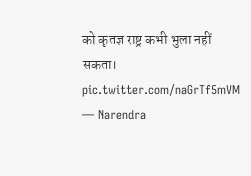को कृतज्ञ राष्ट्र कभी भुला नहीं सकता। pic.twitter.com/naGrTf5mVM
— Narendra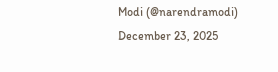Modi (@narendramodi) December 23, 2025